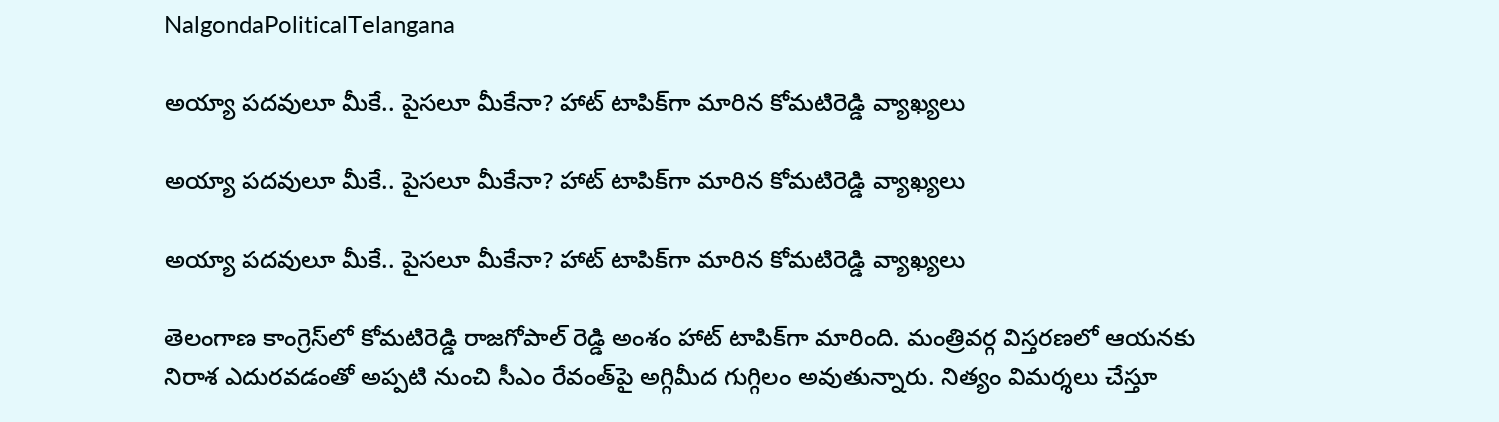NalgondaPoliticalTelangana

అయ్యా పదవులూ మీకే.. పైసలూ మీకేనా? హాట్ టాపిక్‌గా మారిన కోమటిరెడ్డి వ్యాఖ్యలు

అయ్యా పదవులూ మీకే.. పైసలూ మీకేనా? హాట్ టాపిక్‌గా మారిన కోమటిరెడ్డి వ్యాఖ్యలు

అయ్యా పదవులూ మీకే.. పైసలూ మీకేనా? హాట్ టాపిక్‌గా మారిన కోమటిరెడ్డి వ్యాఖ్యలు

తెలంగాణ కాంగ్రెస్‌లో కోమటిరెడ్డి రాజగోపాల్ రెడ్డి అంశం హాట్ టాపిక్‌గా మారింది. మంత్రివర్గ విస్తరణలో ఆయనకు నిరాశ ఎదురవడంతో అప్పటి నుంచి సీఎం రేవంత్‌పై అగ్గిమీద గుగ్గిలం అవుతున్నారు. నిత్యం విమర్శలు చేస్తూ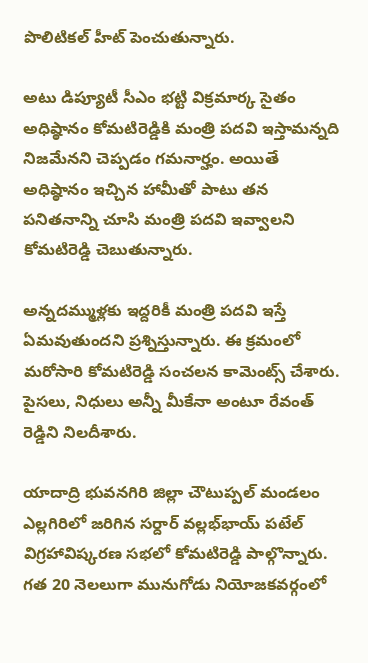పొలిటికల్ హీట్ పెంచుతున్నారు.

అటు డిప్యూటీ సీఎం భట్టి విక్రమార్క సైతం అధిష్ఠానం కోమటిరెడ్డికి మంత్రి పదవి ఇస్తామన్నది నిజమేనని చెప్పడం గమనార్హం. అయితే అధిష్ఠానం ఇచ్చిన హామీతో పాటు తన పనితనాన్ని చూసి మంత్రి పదవి ఇవ్వాలని కోమటిరెడ్డి చెబుతున్నారు.

అన్నదమ్ముళ్లకు ఇద్దరికీ మంత్రి పదవి ఇస్తే ఏమవుతుందని ప్రశ్నిస్తున్నారు. ఈ క్రమంలో మరోసారి కోమటిరెడ్డి సంచలన కామెంట్స్ చేశారు. పైసలు, నిధులు అన్నీ మీకేనా అంటూ రేవంత్ రెడ్డిని నిలదీశారు.

యాదాద్రి భువనగిరి జిల్లా చౌటుప్పల్ మండలం ఎల్లగిరిలో జరిగిన సర్దార్ వల్లభ్‌భాయ్ పటేల్ విగ్రహావిష్కరణ సభలో కోమటిరెడ్డి పాల్గొన్నారు. గత 20 నెలలుగా మునుగోడు నియోజకవర్గంలో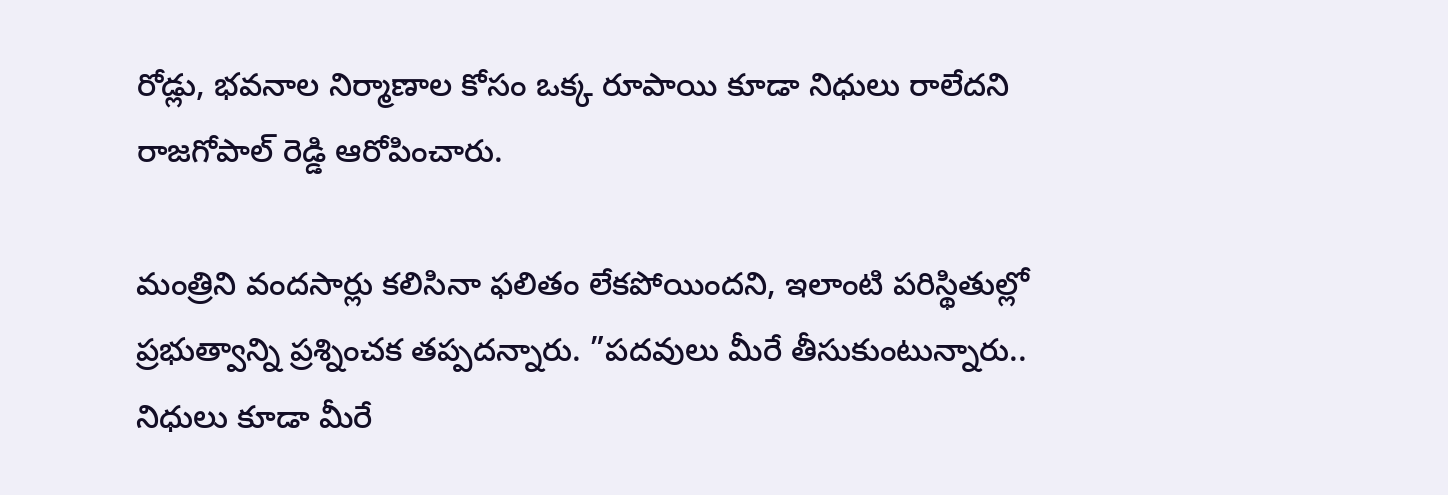రోడ్లు, భవనాల నిర్మాణాల కోసం ఒక్క రూపాయి కూడా నిధులు రాలేదని రాజగోపాల్ రెడ్డి ఆరోపించారు.

మంత్రిని వందసార్లు కలిసినా ఫలితం లేకపోయిందని, ఇలాంటి పరిస్థితుల్లో ప్రభుత్వాన్ని ప్రశ్నించక తప్పదన్నారు. ”పదవులు మీరే తీసుకుంటున్నారు.. నిధులు కూడా మీరే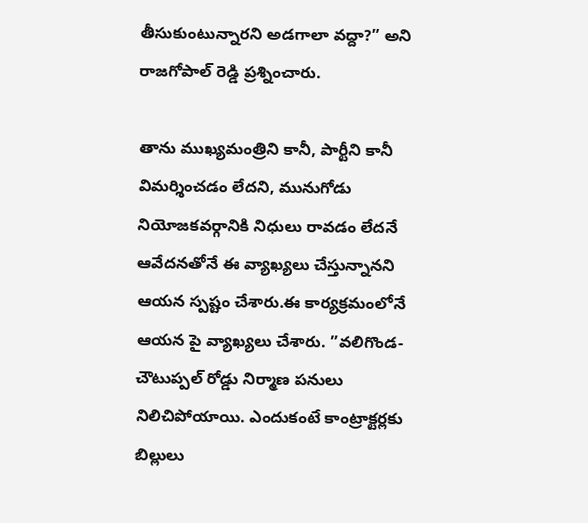తీసుకుంటున్నారని అడగాలా వద్దా?” అని రాజగోపాల్ రెడ్డి ప్రశ్నించారు.

తాను ముఖ్యమంత్రిని కానీ, పార్టీని కానీ విమర్శించడం లేదని, మునుగోడు నియోజకవర్గానికి నిధులు రావడం లేదనే ఆవేదనతోనే ఈ వ్యాఖ్యలు చేస్తున్నానని ఆయన స్పష్టం చేశారు.ఈ కార్యక్రమంలోనే ఆయన పై వ్యాఖ్యలు చేశారు. ”వలిగొండ-చౌటుప్పల్ రోడ్డు నిర్మాణ పనులు నిలిచిపోయాయి. ఎందుకంటే కాంట్రాక్టర్లకు బిల్లులు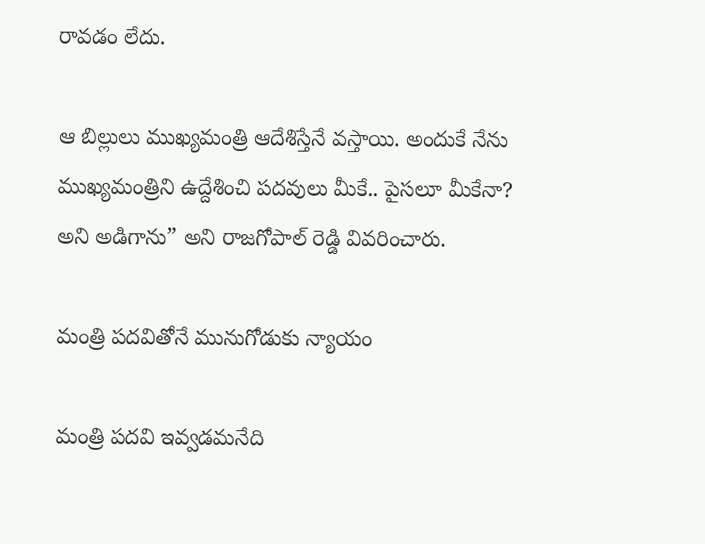రావడం లేదు.

ఆ బిల్లులు ముఖ్యమంత్రి ఆదేశిస్తేనే వస్తాయి. అందుకే నేను ముఖ్యమంత్రిని ఉద్దేశించి పదవులు మీకే.. పైసలూ మీకేనా? అని అడిగాను” అని రాజగోపాల్ రెడ్డి వివరించారు.

మంత్రి పదవితోనే మునుగోడుకు న్యాయం

మంత్రి పదవి ఇవ్వడమనేది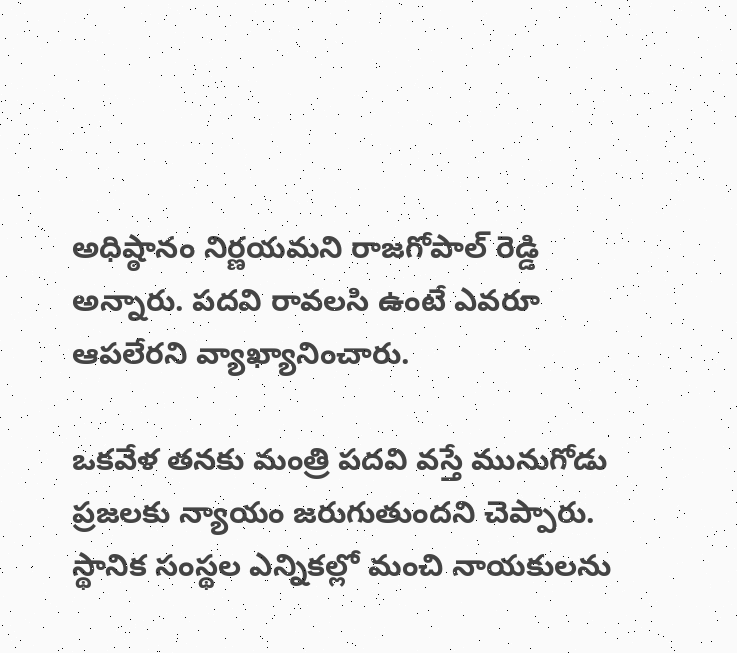అధిష్ఠానం నిర్ణయమని రాజగోపాల్ రెడ్డి అన్నారు. పదవి రావలసి ఉంటే ఎవరూ ఆపలేరని వ్యాఖ్యానించారు.

ఒకవేళ తనకు మంత్రి పదవి వస్తే మునుగోడు ప్రజలకు న్యాయం జరుగుతుందని చెప్పారు. స్థానిక సంస్థల ఎన్నికల్లో మంచి నాయకులను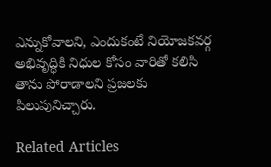ఎన్నుకోవాలని, ఎందుకంటే నియోజకవర్గ అభివృద్ధికి నిధుల కోసం వారితో కలిసి తాను పోరాడాలని ప్రజలకు పిలుపునిచ్చారు.

Related Articles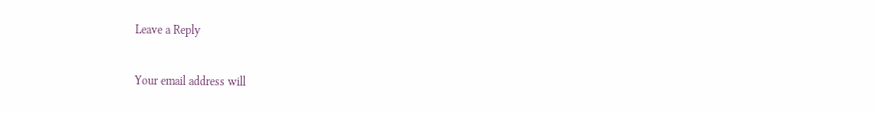Leave a Reply

Your email address will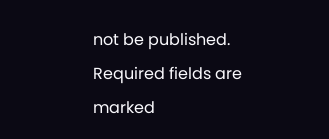not be published. Required fields are marked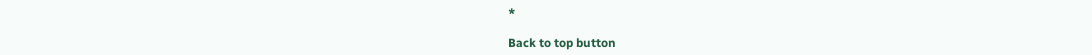*

Back to top button